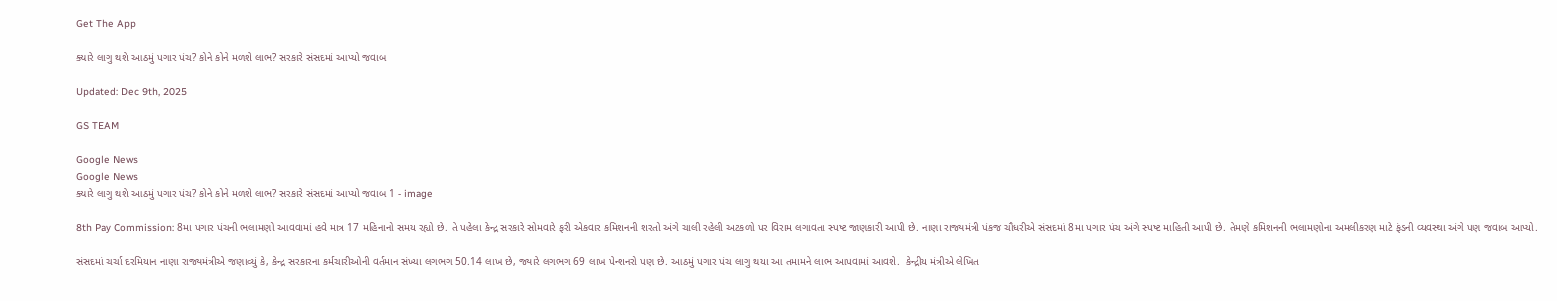Get The App

ક્યારે લાગુ થશે આઠમું પગાર પંચ? કોને કોને મળશે લાભ? સરકારે સંસદમાં આપ્યો જવાબ

Updated: Dec 9th, 2025

GS TEAM

Google News
Google News
ક્યારે લાગુ થશે આઠમું પગાર પંચ? કોને કોને મળશે લાભ? સરકારે સંસદમાં આપ્યો જવાબ 1 - image

8th Pay Commission: 8મા પગાર પંચની ભલામણો આવવામાં હવે માત્ર 17 મહિનાનો સમય રહ્યો છે. તે પહેલા કેન્દ્ર સરકારે સોમવારે ફરી એકવાર કમિશનની શરતો અંગે ચાલી રહેલી અટકળો પર વિરામ લગાવતા સ્પષ્ટ જાણકારી આપી છે. નાણા રાજ્યમંત્રી પંકજ ચૌધરીએ સંસદમાં 8મા પગાર પંચ અંગે સ્પષ્ટ માહિતી આપી છે. તેમણે કમિશનની ભલામણોના અમલીકરણ માટે ફંડની વ્યવસ્થા અંગે પણ જવાબ આપ્યો.

સંસદમાં ચર્ચા દરમિયાન નાણા રાજ્યમંત્રીએ જણાવ્યું કે, કેન્દ્ર સરકારના કર્મચારીઓની વર્તમાન સંખ્યા લગભગ 50.14 લાખ છે, જ્યારે લગભગ 69 લાખ પેન્શનરો પણ છે. આઠમું પગાર પંચ લાગુ થયા આ તમામને લાભ આપવામાં આવશે.  કેન્દ્રીય મંત્રીએ લેખિત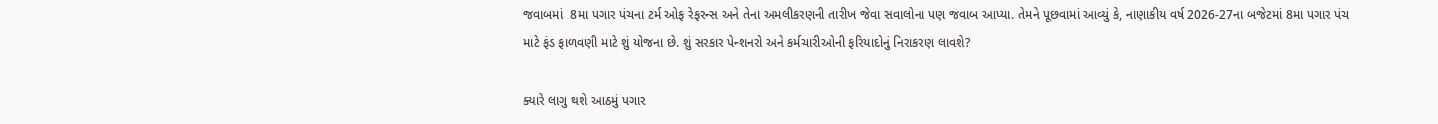જવાબમાં  8મા પગાર પંચના ટર્મ ઓફ રેફરન્સ અને તેના અમલીકરણની તારીખ જેવા સવાલોના પણ જવાબ આપ્યા. તેમને પૂછવામાં આવ્યું કે, નાણાકીય વર્ષ 2026-27ના બજેટમાં 8મા પગાર પંચ માટે ફંડ ફાળવણી માટે શું યોજના છે. શું સરકાર પેન્શનરો અને કર્મચારીઓની ફરિયાદોનું નિરાકરણ લાવશે?

ક્યારે લાગુ થશે આઠમું પગાર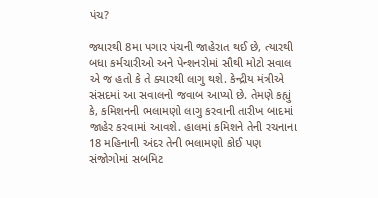પંચ?

જ્યારથી 8મા પગાર પંચની જાહેરાત થઈ છે, ત્યારથી બધા કર્મચારીઓ અને પેન્શનરોમાં સૌથી મોટો સવાલ એ જ હતો કે તે ક્યારથી લાગુ થશે. કેન્દ્રીય મંત્રીએ સંસદમાં આ સવાલનો જવાબ આપ્યો છે. તેમણે કહ્યું કે, કમિશનની ભલામણો લાગુ કરવાની તારીખ બાદમાં જાહેર કરવામાં આવશે. હાલમાં કમિશને તેની રચનાના 18 મહિનાની અંદર તેની ભલામણો કોઈ પણ સંજોગોમાં સબમિટ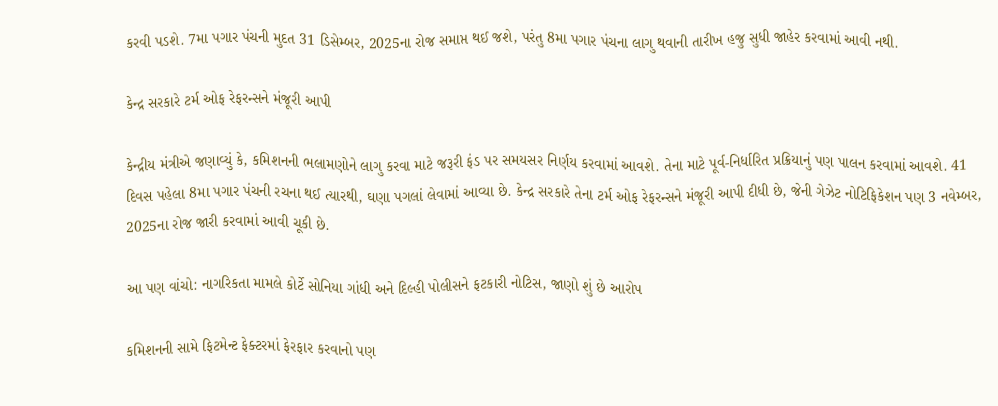કરવી પડશે. 7મા પગાર પંચની મુદત 31 ડિસેમ્બર, 2025ના રોજ સમાપ્ત થઈ જશે, પરંતુ 8મા પગાર પંચના લાગુ થવાની તારીખ હજુ સુધી જાહેર કરવામાં આવી નથી.

કેન્દ્ર સરકારે ટર્મ ઓફ રેફરન્સને મંજૂરી આપી

કેન્દ્રીય મંત્રીએ જણાવ્યું કે, કમિશનની ભલામણોને લાગુ કરવા માટે જરૂરી ફંડ પર સમયસર નિર્ણય કરવામાં આવશે. તેના માટે પૂર્વ-નિર્ધારિત પ્રક્રિયાનું પણ પાલન કરવામાં આવશે. 41 દિવસ પહેલા 8મા પગાર પંચની રચના થઈ ત્યારથી, ઘણા પગલાં લેવામાં આવ્યા છે. કેન્દ્ર સરકારે તેના ટર્મ ઓફ રેફરન્સને મંજૂરી આપી દીધી છે, જેની ગેઝેટ નોટિફિકેશન પણ 3 નવેમ્બર, 2025ના રોજ જારી કરવામાં આવી ચૂકી છે.

આ પણ વાંચો: નાગરિકતા મામલે કોર્ટે સોનિયા ગાંધી અને દિલ્હી પોલીસને ફટકારી નોટિસ, જાણો શું છે આરોપ

કમિશનની સામે ફિટમેન્ટ ફેક્ટરમાં ફેરફાર કરવાનો પણ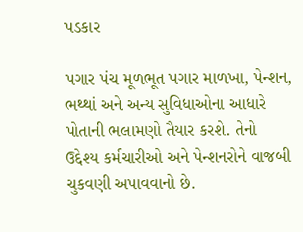પડકાર

પગાર પંચ મૂળભૂત પગાર માળખા, પેન્શન, ભથ્થાં અને અન્ય સુવિધાઓના આધારે પોતાની ભલામણો તૈયાર કરશે. તેનો ઉદ્દેશ્ય કર્મચારીઓ અને પેન્શનરોને વાજબી ચુકવણી અપાવવાનો છે.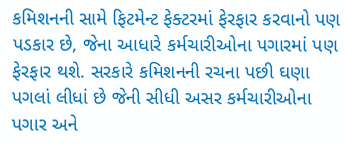કમિશનની સામે ફિટમેન્ટ ફેક્ટરમાં ફેરફાર કરવાનો પણ પડકાર છે, જેના આધારે કર્મચારીઓના પગારમાં પણ ફેરફાર થશે. સરકારે કમિશનની રચના પછી ઘણા પગલાં લીધાં છે જેની સીધી અસર કર્મચારીઓના પગાર અને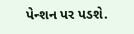પેન્શન પર પડશે.